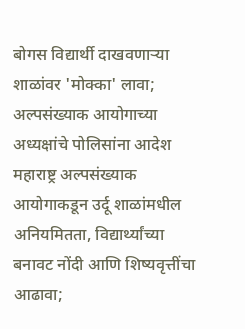बोगस विद्यार्थी दाखवणाऱ्या शाळांवर 'मोक्का' लावा; अल्पसंख्याक आयोगाच्या अध्यक्षांचे पोलिसांना आदेश
महाराष्ट्र अल्पसंख्याक आयोगाकडून उर्दू शाळांमधील अनियमितता, विद्यार्थ्यांच्या बनावट नोंदी आणि शिष्यवृत्तींचा आढावा;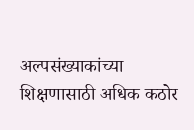अल्पसंख्याकांच्या शिक्षणासाठी अधिक कठोर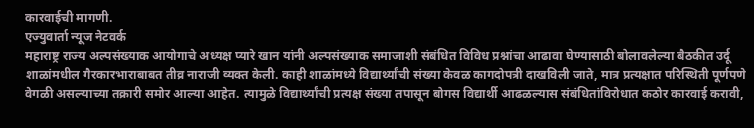कारवाईची मागणी.
एज्युवार्ता न्यूज नेटवर्क
महाराष्ट्र राज्य अल्पसंख्याक आयोगाचे अध्यक्ष प्यारे खान यांनी अल्पसंख्याक समाजाशी संबंधित विविध प्रश्नांचा आढावा घेण्यासाठी बोलावलेल्या बैठकीत उर्दू शाळांमधील गैरकारभाराबाबत तीव्र नाराजी व्यक्त केली. काही शाळांमध्ये विद्यार्थ्यांची संख्या केवळ कागदोपत्री दाखविली जाते, मात्र प्रत्यक्षात परिस्थिती पूर्णपणे वेगळी असल्याच्या तक्रारी समोर आल्या आहेत. त्यामुळे विद्यार्थ्यांची प्रत्यक्ष संख्या तपासून बोगस विद्यार्थी आढळल्यास संबंधितांविरोधात कठोर कारवाई करावी,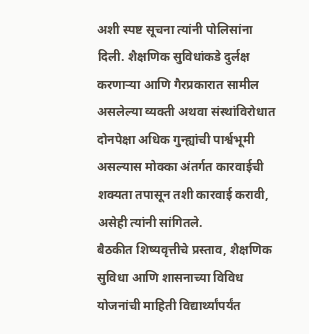अशी स्पष्ट सूचना त्यांनी पोलिसांना दिली. शैक्षणिक सुविधांकडे दुर्लक्ष करणाऱ्या आणि गैरप्रकारात सामील असलेल्या व्यक्ती अथवा संस्थांविरोधात दोनपेक्षा अधिक गुन्ह्यांची पार्श्वभूमी असल्यास मोक्का अंतर्गत कारवाईची शक्यता तपासून तशी कारवाई करावी, असेही त्यांनी सांगितले.
बैठकीत शिष्यवृत्तीचे प्रस्ताव, शैक्षणिक सुविधा आणि शासनाच्या विविध योजनांची माहिती विद्यार्थ्यांपर्यंत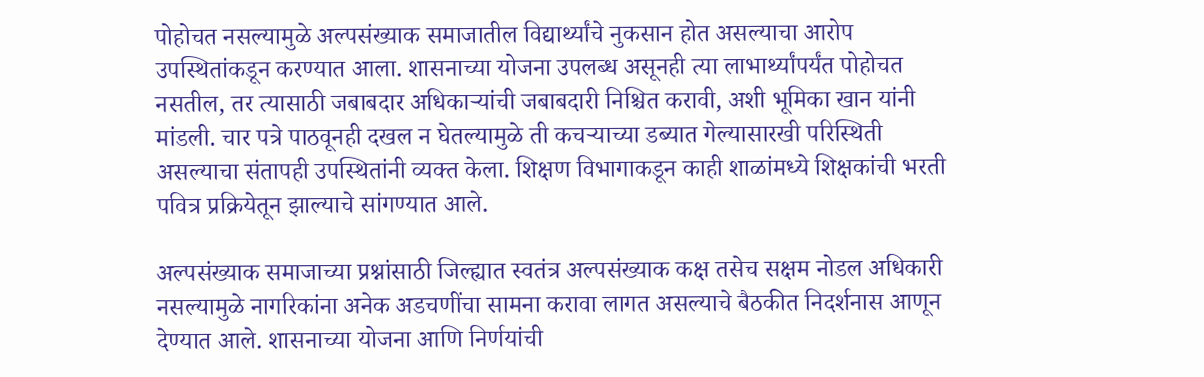पोहोचत नसल्यामुळे अल्पसंख्याक समाजातील विद्यार्थ्यांचे नुकसान होत असल्याचा आरोप उपस्थितांकडून करण्यात आला. शासनाच्या योजना उपलब्ध असूनही त्या लाभार्थ्यांपर्यंत पोहोचत नसतील, तर त्यासाठी जबाबदार अधिकाऱ्यांची जबाबदारी निश्चित करावी, अशी भूमिका खान यांनी मांडली. चार पत्रे पाठवूनही दखल न घेतल्यामुळे ती कचऱ्याच्या डब्यात गेल्यासारखी परिस्थिती असल्याचा संतापही उपस्थितांनी व्यक्त केला. शिक्षण विभागाकडून काही शाळांमध्ये शिक्षकांची भरती पवित्र प्रक्रियेतून झाल्याचे सांगण्यात आले.

अल्पसंख्याक समाजाच्या प्रश्नांसाठी जिल्ह्यात स्वतंत्र अल्पसंख्याक कक्ष तसेच सक्षम नोडल अधिकारी नसल्यामुळे नागरिकांना अनेक अडचणींचा सामना करावा लागत असल्याचे बैठकीत निदर्शनास आणून देण्यात आले. शासनाच्या योजना आणि निर्णयांची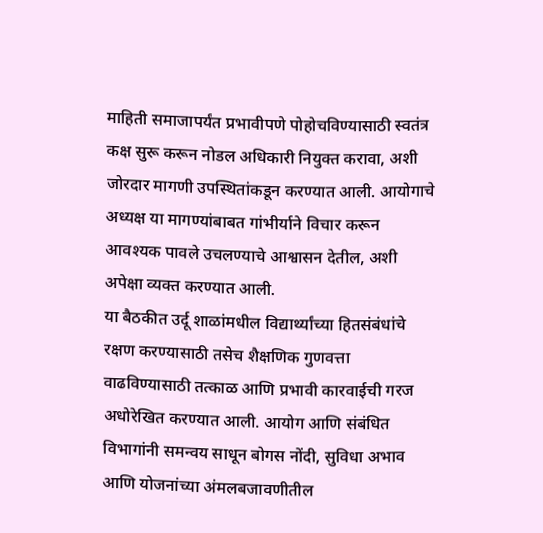माहिती समाजापर्यंत प्रभावीपणे पोहोचविण्यासाठी स्वतंत्र कक्ष सुरू करून नोडल अधिकारी नियुक्त करावा, अशी जोरदार मागणी उपस्थितांकडून करण्यात आली. आयोगाचे अध्यक्ष या मागण्यांबाबत गांभीर्याने विचार करून आवश्यक पावले उचलण्याचे आश्वासन देतील, अशी अपेक्षा व्यक्त करण्यात आली.
या बैठकीत उर्दू शाळांमधील विद्यार्थ्यांच्या हितसंबंधांचे रक्षण करण्यासाठी तसेच शैक्षणिक गुणवत्ता वाढविण्यासाठी तत्काळ आणि प्रभावी कारवाईची गरज अधोरेखित करण्यात आली. आयोग आणि संबंधित विभागांनी समन्वय साधून बोगस नोंदी, सुविधा अभाव आणि योजनांच्या अंमलबजावणीतील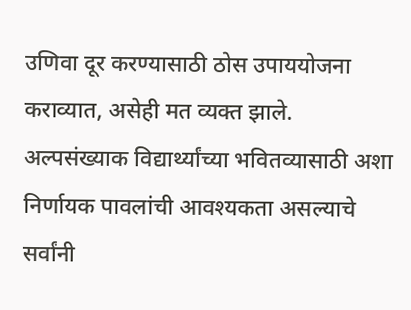उणिवा दूर करण्यासाठी ठोस उपाययोजना कराव्यात, असेही मत व्यक्त झाले. अल्पसंख्याक विद्यार्थ्यांच्या भवितव्यासाठी अशा निर्णायक पावलांची आवश्यकता असल्याचे सर्वांनी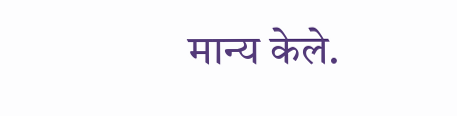मान्य केले.